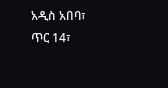አዲስ አበባ፣ ጥር 14፣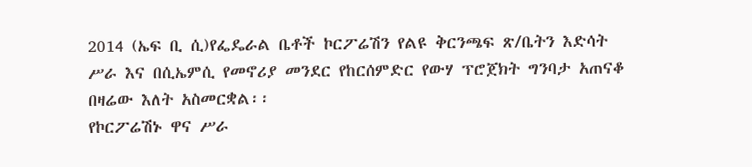2014 (ኤፍ ቢ ሲ)የፌዴራል ቤቶች ኮርፖሬሽን የልዩ ቅርንጫፍ ጽ/ቤትን እድሳት ሥራ እና በሲኤምሲ የመኖሪያ መንደር የከርሰምድር የውሃ ፕሮጀክት ግንባታ አጠናቆ በዛሬው እለት አስመርቋል፡፡
የኮርፖሬሽኑ ዋና ሥራ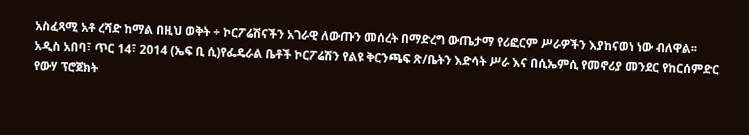አስፈጻሚ አቶ ረሻድ ከማል በዚህ ወቅት ÷ ኮርፖሬሽናችን አገራዊ ለውጡን መሰረት በማድረግ ውጤታማ የሪፎርም ሥራዎችን እያከናወነ ነው ብለዋል፡፡
አዲስ አበባ፣ ጥር 14፣ 2014 (ኤፍ ቢ ሲ)የፌዴራል ቤቶች ኮርፖሬሽን የልዩ ቅርንጫፍ ጽ/ቤትን እድሳት ሥራ እና በሲኤምሲ የመኖሪያ መንደር የከርሰምድር የውሃ ፕሮጀክት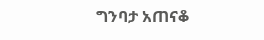ግንባታ አጠናቆ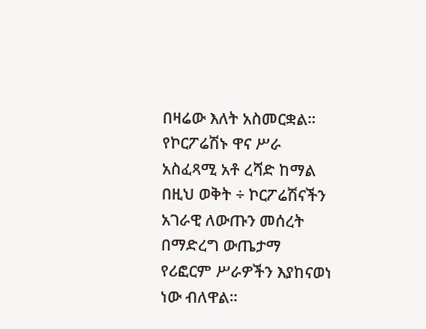በዛሬው እለት አስመርቋል፡፡
የኮርፖሬሽኑ ዋና ሥራ አስፈጻሚ አቶ ረሻድ ከማል በዚህ ወቅት ÷ ኮርፖሬሽናችን አገራዊ ለውጡን መሰረት በማድረግ ውጤታማ የሪፎርም ሥራዎችን እያከናወነ ነው ብለዋል፡፡